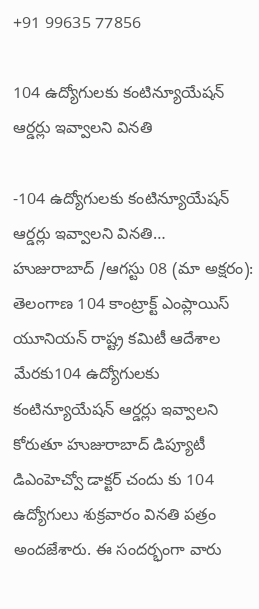+91 99635 77856

104 ఉద్యోగులకు కంటిన్యూయేషన్ ఆర్డర్లు ఇవ్వాలని వినతి

-104 ఉద్యోగులకు కంటిన్యూయేషన్ ఆర్డర్లు ఇవ్వాలని వినతి…
హుజురాబాద్ /ఆగస్టు 08 (మా అక్షరం): తెలంగాణ 104 కాంట్రాక్ట్ ఎంప్లాయిస్ యూనియన్ రాష్ట్ర కమిటీ ఆదేశాల మేరకు104 ఉద్యోగులకు కంటిన్యూయేషన్ ఆర్డర్లు ఇవ్వాలని కోరుతూ హుజురాబాద్ డిప్యూటీ డిఎంహెచ్వో డాక్టర్ చందు కు 104 ఉద్యోగులు శుక్రవారం వినతి పత్రం అందజేశారు. ఈ సందర్భంగా వారు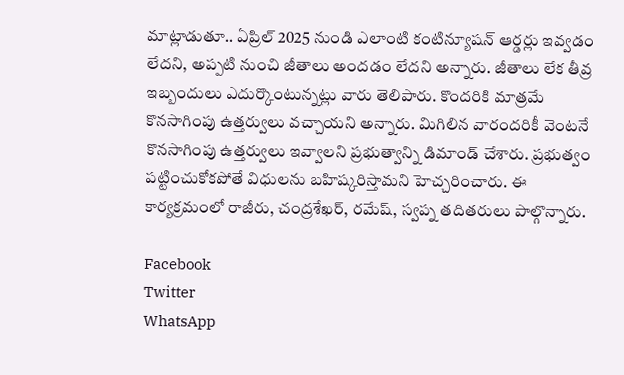మాట్లాడుతూ.. ఏప్రిల్ 2025 నుండి ఎలాంటి కంటిన్యూషన్ ఆర్డర్లు ఇవ్వడం లేదని, అప్పటి నుంచి జీతాలు అందడం లేదని అన్నారు. జీతాలు లేక తీవ్ర ఇబ్బందులు ఎదుర్కొంటున్నట్లు వారు తెలిపారు. కొందరికి మాత్రమే కొనసాగింపు ఉత్తర్వులు వచ్చాయని అన్నారు. మిగిలిన వారందరికీ వెంటనే కొనసాగింపు ఉత్తర్వులు ఇవ్వాలని ప్రభుత్వాన్ని డిమాండ్ చేశారు. ప్రభుత్వం పట్టించుకోకపోతే విధులను బహిష్కరిస్తామని హెచ్చరించారు. ఈ కార్యక్రమంలో రాజీరు, చంద్రశేఖర్, రమేష్, స్వప్న తదితరులు పాల్గొన్నారు.

Facebook
Twitter
WhatsApp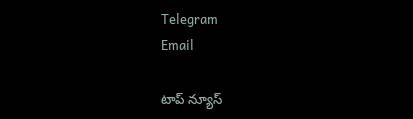Telegram
Email

టాప్ న్యూస్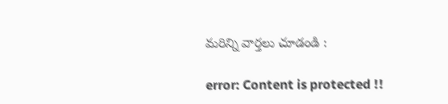మరిన్ని వార్తలు చూడండి :

error: Content is protected !!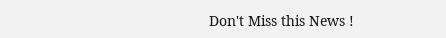Don't Miss this News !